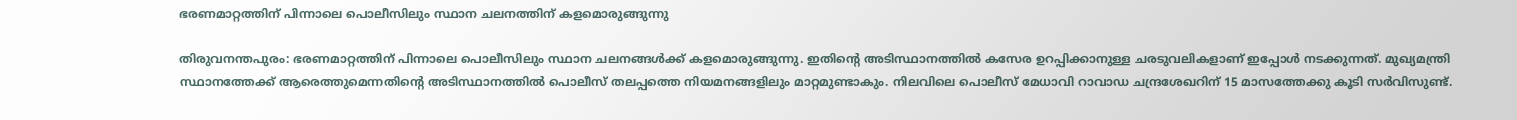ഭരണമാറ്റത്തിന് പിന്നാലെ പൊലീസിലും സ്ഥാന ചലനത്തിന് കളമൊരുങ്ങുന്നു

തിരുവനന്തപുരം: ഭരണമാറ്റത്തിന് പിന്നാലെ പൊലീസിലും സ്ഥാന ചലനങ്ങൾക്ക് കളമൊരുങ്ങുന്നു. ഇതിന്റെ അടിസ്ഥാനത്തില്‍ കസേര ഉറപ്പിക്കാനുള്ള ചരടുവലികളാണ് ഇപ്പോൾ നടക്കുന്നത്. മുഖ്യമന്ത്രി സ്ഥാനത്തേക്ക് ആരെത്തുമെന്നതിന്റെ അടിസ്ഥാനത്തില്‍ പൊലീസ് തലപ്പത്തെ നിയമനങ്ങളിലും മാറ്റമുണ്ടാകും. നിലവിലെ പൊലീസ് മേധാവി റാവാഡ ചന്ദ്രശേഖറിന് 15 മാസത്തേക്കു കൂടി സര്‍വിസുണ്ട്.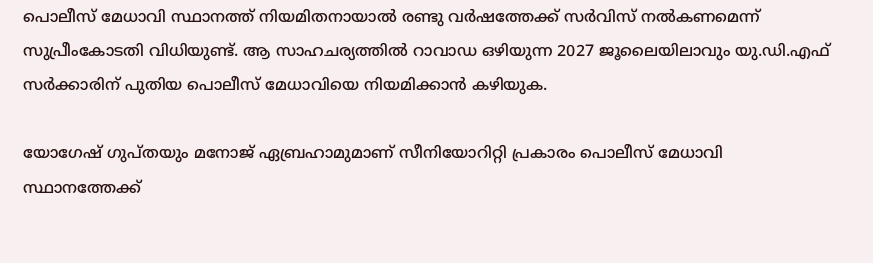പൊലീസ് മേധാവി സ്ഥാനത്ത് നിയമിതനായാല്‍ രണ്ടു വര്‍ഷത്തേക്ക് സര്‍വിസ് നല്‍കണമെന്ന് സുപ്രീംകോടതി വിധിയുണ്ട്. ആ സാഹചര്യത്തില്‍ റാവാഡ ഒഴിയുന്ന 2027 ജൂലൈയിലാവും യു.ഡി.എഫ് സര്‍ക്കാരിന് പുതിയ പൊലീസ് മേധാവിയെ നിയമിക്കാന്‍ കഴിയുക.

യോഗേഷ് ഗുപ്തയും മനോജ് ഏബ്രഹാമുമാണ് സീനിയോറിറ്റി പ്രകാരം പൊലീസ് മേധാവി സ്ഥാനത്തേക്ക്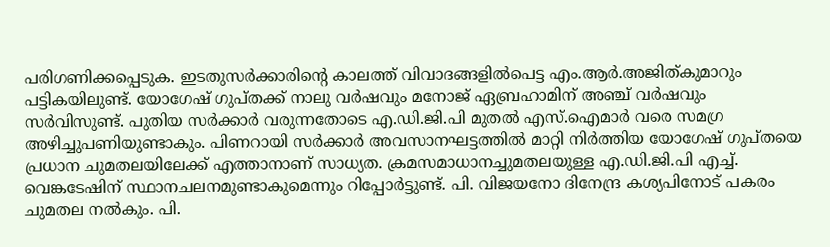പരിഗണിക്കപ്പെടുക. ഇടതുസര്‍ക്കാരിന്റെ കാലത്ത് വിവാദങ്ങളില്‍പെട്ട എം.ആര്‍.അജിത്കുമാറും പട്ടികയിലുണ്ട്. യോഗേഷ് ഗുപ്തക്ക് നാലു വര്‍ഷവും മനോജ് ഏബ്രഹാമിന് അഞ്ച് വര്‍ഷവും സര്‍വിസുണ്ട്. പുതിയ സര്‍ക്കാര്‍ വരുന്നതോടെ എ.ഡി.ജി.പി മുതല്‍ എസ്‌.ഐമാർ വരെ സമഗ്ര അഴിച്ചുപണിയുണ്ടാകും. പിണറായി സര്‍ക്കാര്‍ അവസാനഘട്ടത്തില്‍ മാറ്റി നിര്‍ത്തിയ യോഗേഷ് ഗുപ്തയെ പ്രധാന ചുമതലയിലേക്ക് എത്താനാണ് സാധ്യത. ക്രമസമാധാനച്ചുമതലയുള്ള എ.ഡി.ജി.പി എച്ച്. വെങ്കടേഷിന് സ്ഥാനചലനമുണ്ടാകുമെന്നും റിപ്പോര്‍ട്ടുണ്ട്. പി. വിജയനോ ദിനേന്ദ്ര കശ്യപിനോട് പകരം ചുമതല നല്‍കും. പി.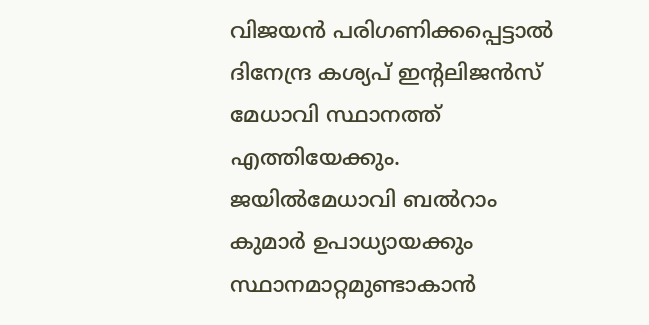വിജയന്‍ പരിഗണിക്കപ്പെട്ടാല്‍ ദിനേന്ദ്ര കശ്യപ് ഇന്റലിജന്‍സ് മേധാവി സ്ഥാനത്ത് എത്തിയേക്കും. ജയില്‍മേധാവി ബല്‍റാം കുമാര്‍ ഉപാധ്യായക്കും സ്ഥാനമാറ്റമുണ്ടാകാന്‍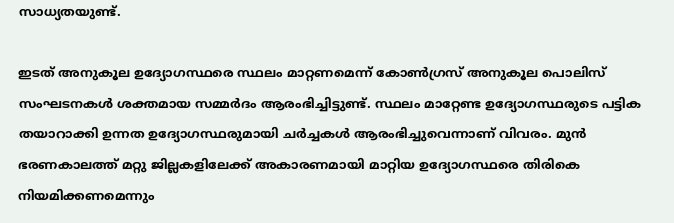സാധ്യതയുണ്ട്.

ഇടത് അനുകൂല ഉദ്യോഗസ്ഥരെ സ്ഥലം മാറ്റണമെന്ന് കോണ്‍ഗ്രസ് അനുകൂല പൊലിസ് സംഘടനകള്‍ ശക്തമായ സമ്മര്‍ദം ആരംഭിച്ചിട്ടുണ്ട്. സ്ഥലം മാറ്റേണ്ട ഉദ്യോഗസ്ഥരുടെ പട്ടിക തയാറാക്കി ഉന്നത ഉദ്യോഗസ്ഥരുമായി ചര്‍ച്ചകള്‍ ആരംഭിച്ചുവെന്നാണ് വിവരം. മുൻ ഭരണകാലത്ത് മറ്റു ജില്ലകളിലേക്ക് അകാരണമായി മാറ്റിയ ഉദ്യോഗസ്ഥരെ തിരികെ നിയമിക്കണമെന്നും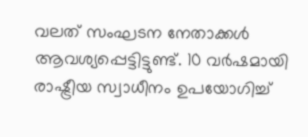വലത് സംഘടന നേതാക്കൾ ആവശ്യപ്പെട്ടിട്ടുണ്ട്. 10 വര്‍ഷമായി രാഷ്ട്രീയ സ്വാധീനം ഉപയോഗിച്ച്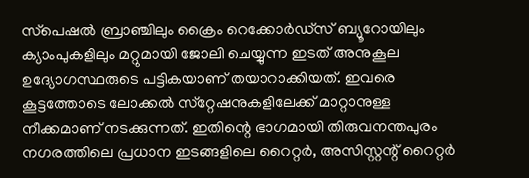സ്‌പെഷല്‍ ബ്രാഞ്ചിലും ക്രൈം റെക്കോര്‍ഡ്‌സ് ബ്യൂറോയിലും ക്യാംപുകളിലും മറ്റുമായി ജോലി ചെയ്യുന്ന ഇടത് അനുകൂല ഉദ്യോഗസ്ഥരുടെ പട്ടികയാണ് തയാറാക്കിയത്. ഇവരെ കൂട്ടത്തോടെ ലോക്കല്‍ സ്‌റ്റേഷനുകളിലേക്ക് മാറ്റാനുള്ള നീക്കമാണ് നടക്കുന്നത്. ഇതിന്റെ ഭാഗമായി തിരുവനന്തപുരം നഗരത്തിലെ പ്രധാന ഇടങ്ങളിലെ റൈറ്റർ, അസിസ്റ്റന്റ് റൈറ്റർ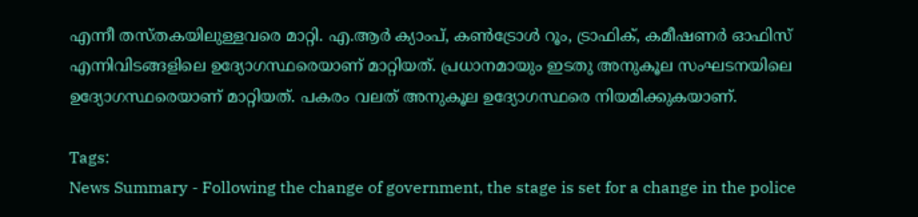എന്നീ തസ്തകയിലുള്ളവരെ മാറ്റി. എ.ആർ ക്യാംപ്, കൺട്രോൾ റൂം, ട്രാഫിക്, കമീഷണർ ഓഫിസ് എന്നിവിടങ്ങളിലെ ഉദ്യോഗസ്ഥരെയാണ് മാറ്റിയത്. പ്രധാനമായും ഇടതു അനുകൂല സംഘടനയിലെ ഉദ്യോഗസ്ഥരെയാണ് മാറ്റിയത്. പകരം വലത് അനുകൂല ഉദ്യോഗസ്ഥരെ നിയമിക്കുകയാണ്.

Tags:
News Summary - Following the change of government, the stage is set for a change in the police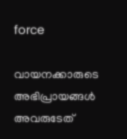force

വായനക്കാരുടെ അഭിപ്രായങ്ങള്‍ അവരുടേത്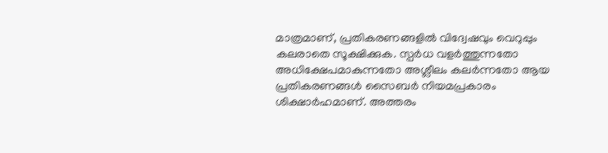മാത്രമാണ്, പ്രതികരണങ്ങളിൽ വിദ്വേഷവും വെറുപ്പും കലരാതെ സൂക്ഷിക്കുക. സ്പർധ വളർത്തുന്നതോ അധിക്ഷേപമാകുന്നതോ അശ്ലീലം കലർന്നതോ ആയ പ്രതികരണങ്ങൾ സൈബർ നിയമപ്രകാരം ശിക്ഷാർഹമാണ്. അത്തരം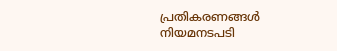പ്രതികരണങ്ങൾ നിയമനടപടി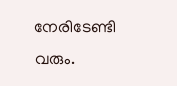നേരിടേണ്ടി വരും.